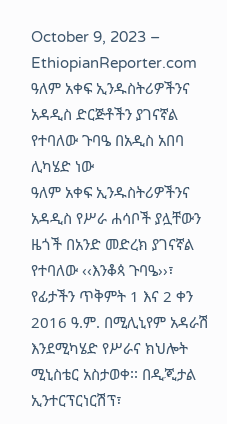October 9, 2023 – EthiopianReporter.com
ዓለም አቀፍ ኢንዱስትሪዎችንና አዳዲስ ድርጅቶችን ያገናኛል የተባለው ጉባዔ በአዲስ አበባ ሊካሄድ ነው
ዓለም አቀፍ ኢንዱስትሪዎችንና አዳዲስ የሥራ ሐሳቦች ያሏቸውን ዜጎች በአንድ መድረክ ያገናኛል የተባለው ‹‹እንቆጳ ጉባዔ››፣ የፊታችን ጥቅምት 1 እና 2 ቀን 2016 ዓ.ም. በሚሊኒየም አዳራሽ እንደሚካሄድ የሥራና ክህሎት ሚኒስቴር አስታወቀ፡፡ በዲጂታል ኢንተርፕርነርሽፕ፣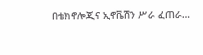በቴክኖሎጂና ኢኖቬሽን ሥራ ፈጠራ…